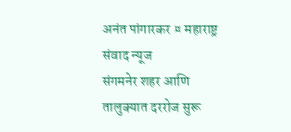अनंत पांगारकर ¤ महाराष्ट्र संवाद न्यूज
संगमनेर शहर आणि तालुक्यात दररोज सुरू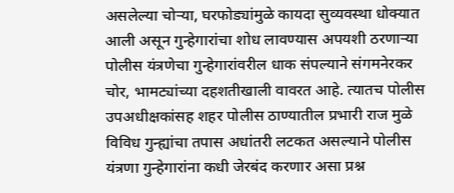असलेल्या चोऱ्या, घरफोड्यांमुळे कायदा सुव्यवस्था धोक्यात आली असून गुन्हेगारांचा शोध लावण्यास अपयशी ठरणाऱ्या पोलीस यंत्रणेचा गुन्हेगारांवरील धाक संपल्याने संगमनेरकर चोर, भामट्यांच्या दहशतीखाली वावरत आहे. त्यातच पोलीस उपअधीक्षकांसह शहर पोलीस ठाण्यातील प्रभारी राज मुळे विविध गुन्ह्यांचा तपास अधांतरी लटकत असल्याने पोलीस यंत्रणा गुन्हेगारांना कधी जेरबंद करणार असा प्रश्न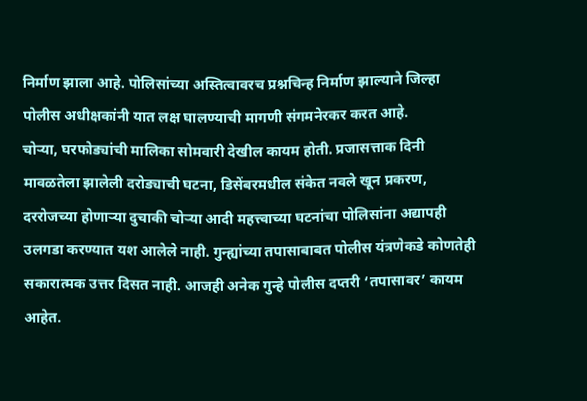निर्माण झाला आहे. पोलिसांच्या अस्तित्वावरच प्रश्नचिन्ह निर्माण झाल्याने जिल्हा पोलीस अधीक्षकांनी यात लक्ष घालण्याची मागणी संगमनेरकर करत आहे.
चोऱ्या, घरफोड्यांची मालिका सोमवारी देखील कायम होती. प्रजासत्ताक दिनी मावळतेला झालेली दरोड्याची घटना, डिसेंबरमधील संकेत नवले खून प्रकरण, दररोजच्या होणाऱ्या दुचाकी चोऱ्या आदी महत्त्वाच्या घटनांचा पोलिसांना अद्यापही उलगडा करण्यात यश आलेले नाही. गुन्ह्यांच्या तपासाबाबत पोलीस यंत्रणेकडे कोणतेही सकारात्मक उत्तर दिसत नाही. आजही अनेक गुन्हे पोलीस दप्तरी ‘तपासावर’ कायम आहेत.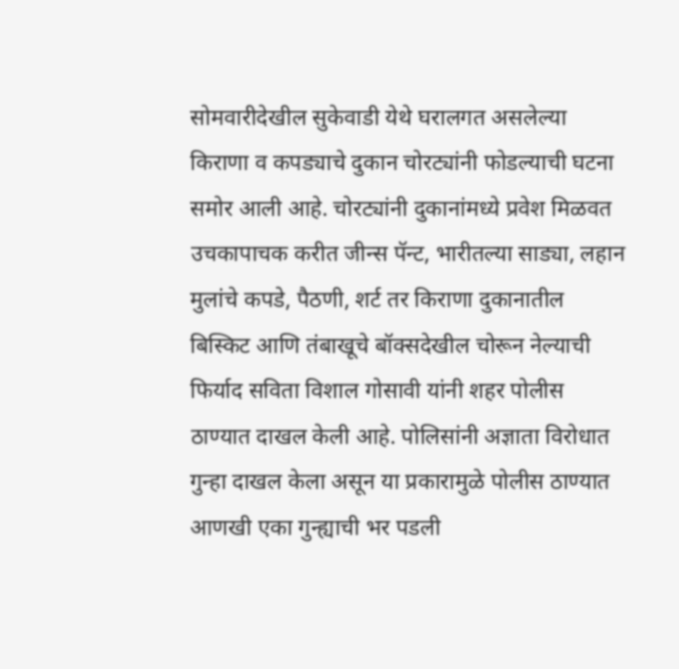सोमवारीदेखील सुकेवाडी येथे घरालगत असलेल्या किराणा व कपड्याचे दुकान चोरट्यांनी फोडल्याची घटना समोर आली आहे. चोरट्यांनी दुकानांमध्ये प्रवेश मिळवत उचकापाचक करीत जीन्स पॅन्ट, भारीतल्या साड्या, लहान मुलांचे कपडे, पैठणी, शर्ट तर किराणा दुकानातील बिस्किट आणि तंबाखूचे बॉक्सदेखील चोरून नेल्याची फिर्याद सविता विशाल गोसावी यांनी शहर पोलीस ठाण्यात दाखल केली आहे. पोलिसांनी अज्ञाता विरोधात गुन्हा दाखल केला असून या प्रकारामुळे पोलीस ठाण्यात आणखी एका गुन्ह्याची भर पडली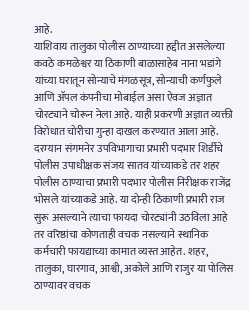आहे.
याशिवाय तालुका पोलीस ठाण्याच्या हद्दीत असलेल्या कवठे कमळेश्वर या ठिकाणी बाळासाहेब नाना भडांगे यांच्या घरातून सोन्याचे मंगळसूत्र, सोन्याची कर्णफुले आणि ॲपल कंपनीचा मोबाईल असा ऐवज अज्ञात चोरट्याने चोरून नेला आहे. याही प्रकरणी अज्ञात व्यक्ती विरोधात चोरीचा गुन्हा दाखल करण्यात आला आहे.
दरम्यान संगमनेर उपविभागाचा प्रभारी पदभार शिर्डीचे पोलीस उपाधीक्षक संजय सातव यांच्याकडे तर शहर पोलीस ठाण्याचा प्रभारी पदभार पोलीस निरीक्षक राजेंद्र भोसले यांच्याकडे आहे. या दोन्ही ठिकाणी प्रभारी राज सुरू असल्याने त्याचा फायदा चोरट्यांनी उठविला आहे तर वरिष्ठांचा कोणताही वचक नसल्याने स्थानिक कर्मचारी फायद्याच्या कामात व्यस्त आहेत. शहर, तालुका, घारगाव, आश्वी, अकोले आणि राजुर या पोलिस ठाण्यावर वचक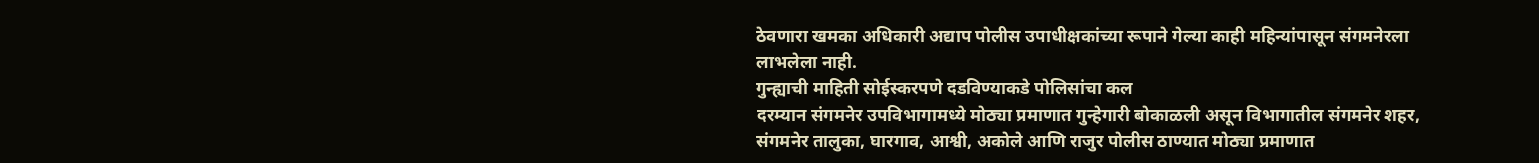ठेवणारा खमका अधिकारी अद्याप पोलीस उपाधीक्षकांच्या रूपाने गेल्या काही महिन्यांपासून संगमनेरला लाभलेला नाही.
गुन्ह्याची माहिती सोईस्करपणे दडविण्याकडे पोलिसांचा कल
दरम्यान संगमनेर उपविभागामध्ये मोठ्या प्रमाणात गुन्हेगारी बोकाळली असून विभागातील संगमनेर शहर, संगमनेर तालुका, घारगाव, आश्वी, अकोले आणि राजुर पोलीस ठाण्यात मोठ्या प्रमाणात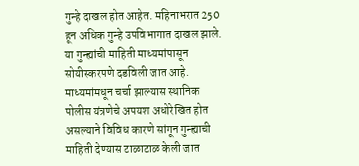गुन्हे दाखल होत आहेत. महिनाभरात 250 हून अधिक गुन्हे उपविभागात दाखल झाले. या गुन्ह्यांची माहिती माध्यमांपासून सोयीस्करपणे दडविली जात आहे. माध्यमांमधून चर्चा झाल्यास स्थानिक पोलीस यंत्रणेचे अपयश अधोरेखित होत असल्याने विविध कारणे सांगून गुन्ह्याची माहिती देण्यास टाळाटाळ केली जात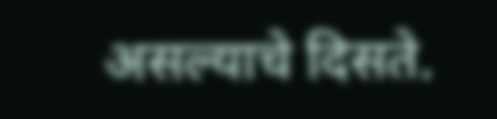असल्याचे दिसते.